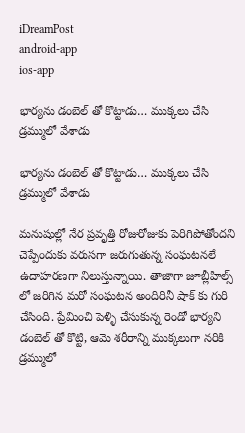iDreamPost
android-app
ios-app

భార్యను డంబెల్ తో కొట్టాడు… ముక్కలు చేసి డ్రమ్ములో వేశాడు

భార్యను డంబెల్ తో కొట్టాడు… ముక్కలు చేసి డ్రమ్ములో వేశాడు

మనుషుల్లో నేర ప్రవృత్తి రోజురోజుకు పెరిగిపోతోందని చెప్పేందుకు వరుసగా జరుగుతున్న సంఘటనలే ఉదాహరణగా నిలుస్తున్నాయి. తాజాగా జూబ్లీహిల్స్ లో జరిగిన మరో సంఘటన అందిరినీ షాక్ కు గురి చేసింది. ప్రేమించి పెళ్ళి చేసుకున్న రెండో భార్యని డంబెల్ తో కొట్టి, ఆమె శరీరాన్ని ముక్కలుగా నరికి డ్రమ్ములో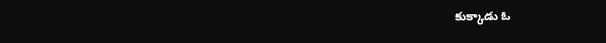కుక్కాడు ఓ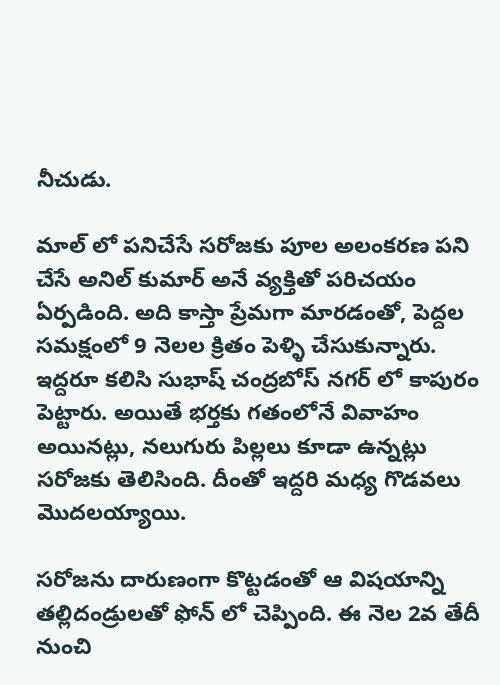నీచుడు.

మాల్ లో పనిచేసే సరోజకు పూల అలంకరణ పని చేసే అనిల్ కుమార్ అనే వ్యక్తితో పరిచయం ఏర్పడింది. అది కాస్తా ప్రేమగా మారడంతో, పెద్దల సమక్షంలో 9 నెలల క్రితం పెళ్ళి చేసుకున్నారు. ఇద్దరూ కలిసి సుభాష్ చంద్రబోస్ నగర్ లో కాపురం పెట్టారు. అయితే భర్తకు గతంలోనే వివాహం అయినట్లు, నలుగురు పిల్లలు కూడా ఉన్నట్లు సరోజకు తెలిసింది. దీంతో ఇద్దరి మధ్య గొడవలు మొదలయ్యాయి.

సరోజను దారుణంగా కొట్టడంతో ఆ విషయాన్ని తల్లిదండ్రులతో ఫోన్ లో చెప్పింది. ఈ నెల 2వ తేదీ నుంచి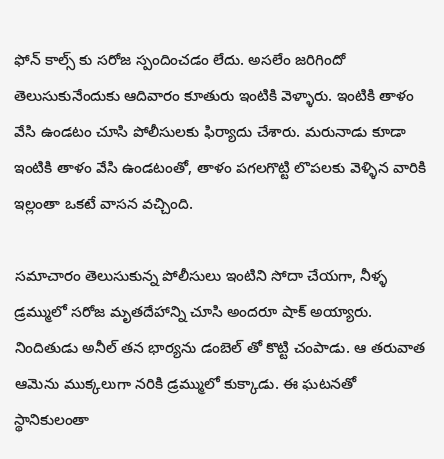ఫోన్ కాల్స్ కు సరోజ స్పందించడం లేదు. అసలేం జరిగిందో తెలుసుకునేందుకు ఆదివారం కూతురు ఇంటికి వెళ్ళారు. ఇంటికి తాళం వేసి ఉండటం చూసి పోలీసులకు ఫిర్యాదు చేశారు. మరునాడు కూడా ఇంటికి తాళం వేసి ఉండటంతో, తాళం పగలగొట్టి లొపలకు వెళ్ళిన వారికి ఇల్లంతా ఒకటే వాసన వచ్చింది.

సమాచారం తెలుసుకున్న పోలీసులు ఇంటిని సోదా చేయగా, నీళ్ళ డ్రమ్ములో సరోజ మృతదేహాన్ని చూసి అందరూ షాక్ అయ్యారు. నిందితుడు అనీల్ తన భార్యను డంబెల్ తో కొట్టి చంపాడు. ఆ తరువాత ఆమెను ముక్కలుగా నరికి డ్రమ్ములో కుక్కాడు. ఈ ఘటనతో స్థానికులంతా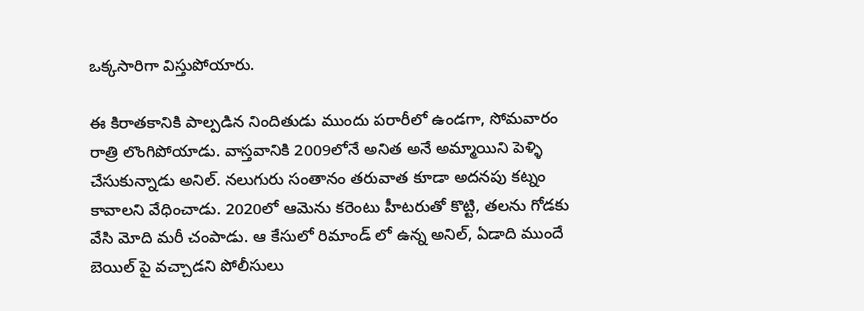ఒక్కసారిగా విస్తుపోయారు.

ఈ కిరాతకానికి పాల్పడిన నిందితుడు ముందు పరారీలో ఉండగా, సోమవారం రాత్రి లొంగిపోయాడు. వాస్తవానికి 2009లోనే అనిత అనే అమ్మాయిని పెళ్ళి చేసుకున్నాడు అనిల్. నలుగురు సంతానం తరువాత కూడా అదనపు కట్నం కావాలని వేధించాడు. 2020లో ఆమెను కరెంటు హీటరుతో కొట్టి, తలను గోడకు వేసి మోది మరీ చంపాడు. ఆ కేసులో రిమాండ్ లో ఉన్న అనిల్, ఏడాది ముందే బెయిల్ పై వచ్చాడని పోలీసులు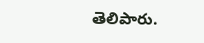తెలిపారు.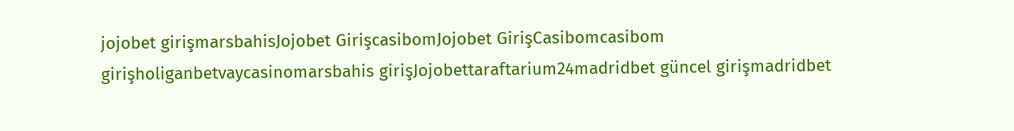jojobet girişmarsbahisJojobet GirişcasibomJojobet GirişCasibomcasibom girişholiganbetvaycasinomarsbahis girişJojobettaraftarium24madridbet güncel girişmadridbet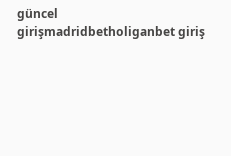güncel girişmadridbetholiganbet giriş